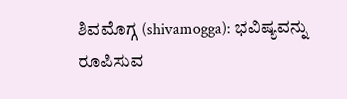ಶಿವಮೊಗ್ಗ (shivamogga): ಭವಿಷ್ಯವನ್ನು ರೂಪಿಸುವ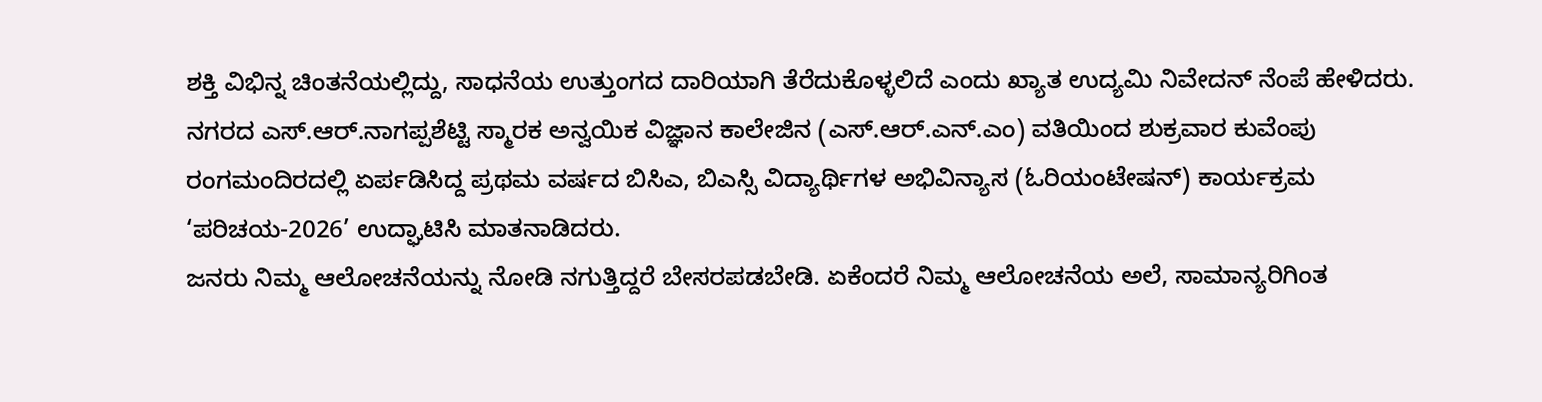ಶಕ್ತಿ ವಿಭಿನ್ನ ಚಿಂತನೆಯಲ್ಲಿದ್ದು, ಸಾಧನೆಯ ಉತ್ತುಂಗದ ದಾರಿಯಾಗಿ ತೆರೆದುಕೊಳ್ಳಲಿದೆ ಎಂದು ಖ್ಯಾತ ಉದ್ಯಮಿ ನಿವೇದನ್ ನೆಂಪೆ ಹೇಳಿದರು.
ನಗರದ ಎಸ್.ಆರ್.ನಾಗಪ್ಪಶೆಟ್ಟಿ ಸ್ಮಾರಕ ಅನ್ವಯಿಕ ವಿಜ್ಞಾನ ಕಾಲೇಜಿನ (ಎಸ್.ಆರ್.ಎನ್.ಎಂ) ವತಿಯಿಂದ ಶುಕ್ರವಾರ ಕುವೆಂಪು ರಂಗಮಂದಿರದಲ್ಲಿ ಏರ್ಪಡಿಸಿದ್ದ ಪ್ರಥಮ ವರ್ಷದ ಬಿಸಿಎ, ಬಿಎಸ್ಸಿ ವಿದ್ಯಾರ್ಥಿಗಳ ಅಭಿವಿನ್ಯಾಸ (ಓರಿಯಂಟೇಷನ್) ಕಾರ್ಯಕ್ರಮ ‘ಪರಿಚಯ-2026’ ಉದ್ಘಾಟಿಸಿ ಮಾತನಾಡಿದರು.
ಜನರು ನಿಮ್ಮ ಆಲೋಚನೆಯನ್ನು ನೋಡಿ ನಗುತ್ತಿದ್ದರೆ ಬೇಸರಪಡಬೇಡಿ. ಏಕೆಂದರೆ ನಿಮ್ಮ ಆಲೋಚನೆಯ ಅಲೆ, ಸಾಮಾನ್ಯರಿಗಿಂತ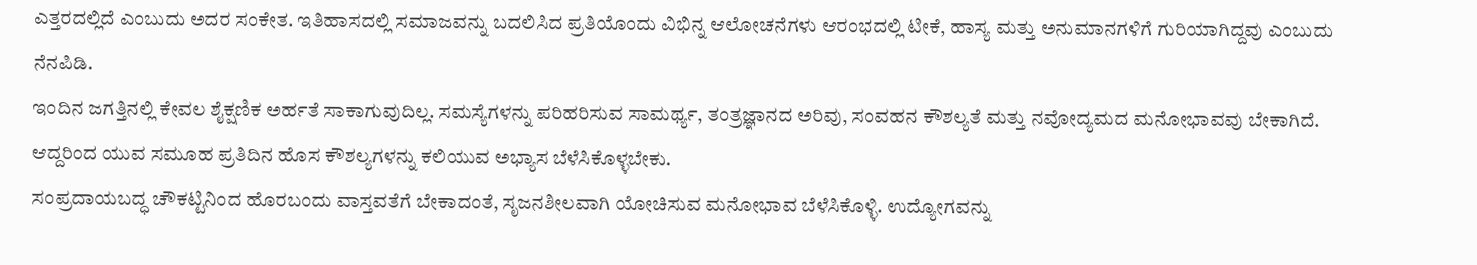ಎತ್ತರದಲ್ಲಿದೆ ಎಂಬುದು ಅದರ ಸಂಕೇತ. ಇತಿಹಾಸದಲ್ಲಿ ಸಮಾಜವನ್ನು ಬದಲಿಸಿದ ಪ್ರತಿಯೊಂದು ವಿಭಿನ್ನ ಆಲೋಚನೆಗಳು ಆರಂಭದಲ್ಲಿ ಟೀಕೆ, ಹಾಸ್ಯ ಮತ್ತು ಅನುಮಾನಗಳಿಗೆ ಗುರಿಯಾಗಿದ್ದವು ಎಂಬುದು ನೆನಪಿಡಿ.
ಇಂದಿನ ಜಗತ್ತಿನಲ್ಲಿ ಕೇವಲ ಶೈಕ್ಷಣಿಕ ಅರ್ಹತೆ ಸಾಕಾಗುವುದಿಲ್ಲ. ಸಮಸ್ಯೆಗಳನ್ನು ಪರಿಹರಿಸುವ ಸಾಮರ್ಥ್ಯ, ತಂತ್ರಜ್ಞಾನದ ಅರಿವು, ಸಂವಹನ ಕೌಶಲ್ಯತೆ ಮತ್ತು ನವೋದ್ಯಮದ ಮನೋಭಾವವು ಬೇಕಾಗಿದೆ. ಆದ್ದರಿಂದ ಯುವ ಸಮೂಹ ಪ್ರತಿದಿನ ಹೊಸ ಕೌಶಲ್ಯಗಳನ್ನು ಕಲಿಯುವ ಅಭ್ಯಾಸ ಬೆಳೆಸಿಕೊಳ್ಳಬೇಕು.
ಸಂಪ್ರದಾಯಬದ್ಧ ಚೌಕಟ್ಟಿನಿಂದ ಹೊರಬಂದು ವಾಸ್ತವತೆಗೆ ಬೇಕಾದಂತೆ, ಸೃಜನಶೀಲವಾಗಿ ಯೋಚಿಸುವ ಮನೋಭಾವ ಬೆಳೆಸಿಕೊಳ್ಳಿ. ಉದ್ಯೋಗವನ್ನು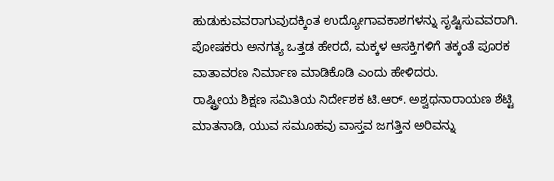ಹುಡುಕುವವರಾಗುವುದಕ್ಕಿಂತ ಉದ್ಯೋಗಾವಕಾಶಗಳನ್ನು ಸೃಷ್ಟಿಸುವವರಾಗಿ. ಪೋಷಕರು ಅನಗತ್ಯ ಒತ್ತಡ ಹೇರದೆ, ಮಕ್ಕಳ ಆಸಕ್ತಿಗಳಿಗೆ ತಕ್ಕಂತೆ ಪೂರಕ ವಾತಾವರಣ ನಿರ್ಮಾಣ ಮಾಡಿಕೊಡಿ ಎಂದು ಹೇಳಿದರು.
ರಾಷ್ಟ್ರೀಯ ಶಿಕ್ಷಣ ಸಮಿತಿಯ ನಿರ್ದೇಶಕ ಟಿ.ಆರ್. ಅಶ್ವಥನಾರಾಯಣ ಶೆಟ್ಟಿ ಮಾತನಾಡಿ, ಯುವ ಸಮೂಹವು ವಾಸ್ತವ ಜಗತ್ತಿನ ಅರಿವನ್ನು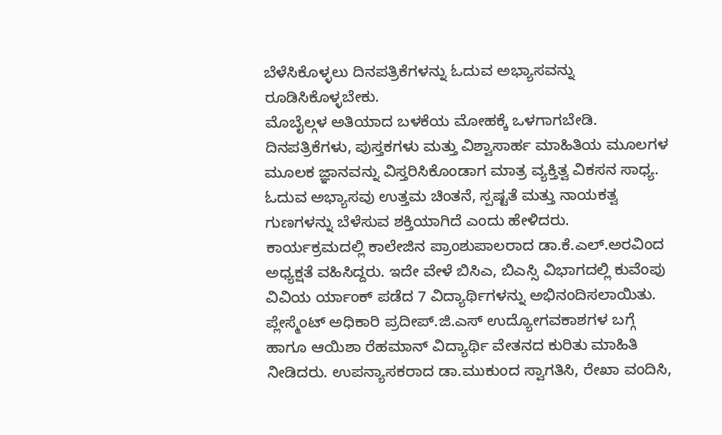ಬೆಳೆಸಿಕೊಳ್ಳಲು ದಿನಪತ್ರಿಕೆಗಳನ್ನು ಓದುವ ಅಭ್ಯಾಸವನ್ನು ರೂಡಿಸಿಕೊಳ್ಳಬೇಕು.
ಮೊಬೈಲ್ಗಳ ಅತಿಯಾದ ಬಳಕೆಯ ಮೋಹಕ್ಕೆ ಒಳಗಾಗಬೇಡಿ. ದಿನಪತ್ರಿಕೆಗಳು, ಪುಸ್ತಕಗಳು ಮತ್ತು ವಿಶ್ವಾಸಾರ್ಹ ಮಾಹಿತಿಯ ಮೂಲಗಳ ಮೂಲಕ ಜ್ಞಾನವನ್ನು ವಿಸ್ತರಿಸಿಕೊಂಡಾಗ ಮಾತ್ರ ವ್ಯಕ್ತಿತ್ವ ವಿಕಸನ ಸಾಧ್ಯ. ಓದುವ ಅಭ್ಯಾಸವು ಉತ್ತಮ ಚಿಂತನೆ, ಸ್ಪಷ್ಟತೆ ಮತ್ತು ನಾಯಕತ್ವ ಗುಣಗಳನ್ನು ಬೆಳೆಸುವ ಶಕ್ತಿಯಾಗಿದೆ ಎಂದು ಹೇಳಿದರು.
ಕಾರ್ಯಕ್ರಮದಲ್ಲಿ ಕಾಲೇಜಿನ ಪ್ರಾಂಶುಪಾಲರಾದ ಡಾ.ಕೆ.ಎಲ್.ಅರವಿಂದ ಅಧ್ಯಕ್ಷತೆ ವಹಿಸಿದ್ದರು. ಇದೇ ವೇಳೆ ಬಿಸಿಎ, ಬಿಎಸ್ಸಿ ವಿಭಾಗದಲ್ಲಿ ಕುವೆಂಪು ವಿವಿಯ ರ್ಯಾಂಕ್ ಪಡೆದ 7 ವಿದ್ಯಾರ್ಥಿಗಳನ್ನು ಅಭಿನಂದಿಸಲಾಯಿತು.
ಪ್ಲೇಸ್ಮೆಂಟ್ ಅಧಿಕಾರಿ ಪ್ರದೀಪ್.ಜಿ.ಎಸ್ ಉದ್ಯೋಗವಕಾಶಗಳ ಬಗ್ಗೆ ಹಾಗೂ ಆಯಿಶಾ ರೆಹಮಾನ್ ವಿದ್ಯಾರ್ಥಿ ವೇತನದ ಕುರಿತು ಮಾಹಿತಿ ನೀಡಿದರು. ಉಪನ್ಯಾಸಕರಾದ ಡಾ.ಮುಕುಂದ ಸ್ವಾಗತಿಸಿ, ರೇಖಾ ವಂದಿಸಿ,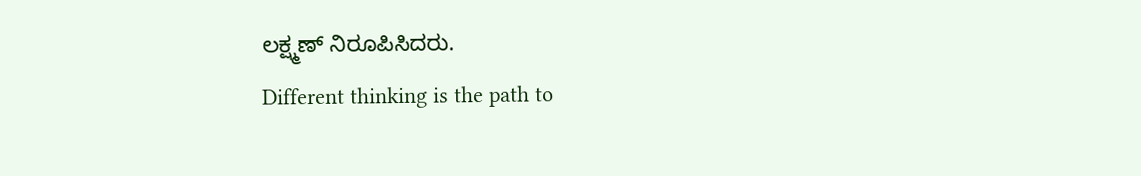ಲಕ್ಷ್ಮಣ್ ನಿರೂಪಿಸಿದರು.
Different thinking is the path to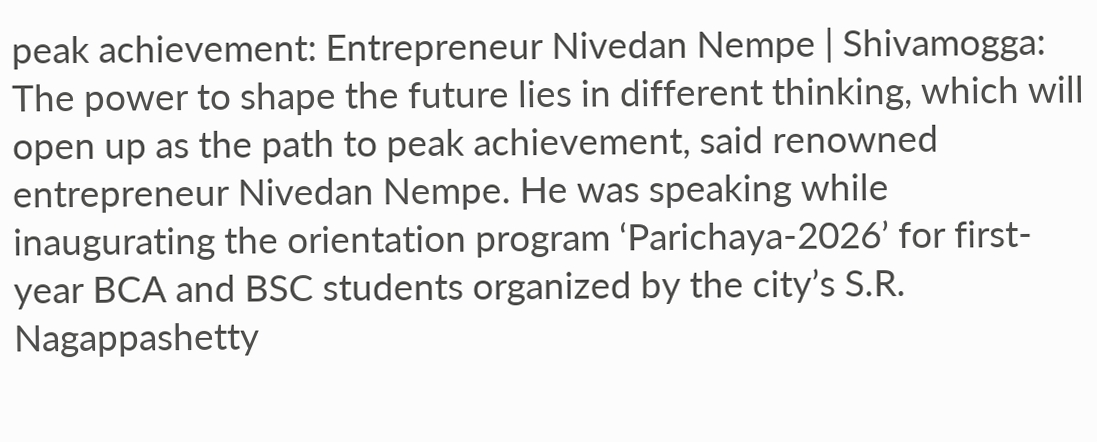peak achievement: Entrepreneur Nivedan Nempe | Shivamogga: The power to shape the future lies in different thinking, which will open up as the path to peak achievement, said renowned entrepreneur Nivedan Nempe. He was speaking while inaugurating the orientation program ‘Parichaya-2026’ for first-year BCA and BSC students organized by the city’s S.R. Nagappashetty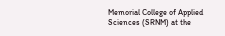Memorial College of Applied Sciences (SRNM) at the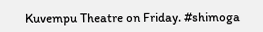Kuvempu Theatre on Friday. #shimoga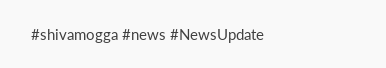#shivamogga #news #NewsUpdate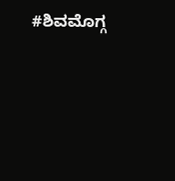#ಶಿವಮೊಗ್ಗ